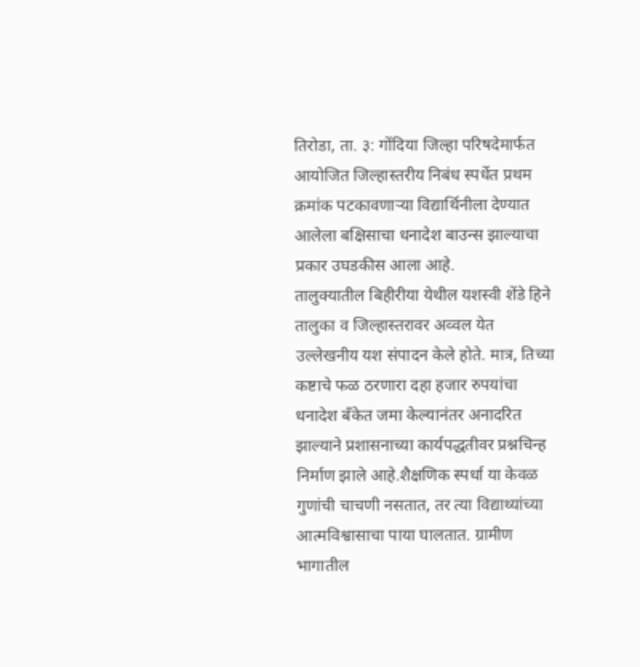तिरोडा, ता. ३: गोंदिया जिल्हा परिषदेमार्फत आयोजित जिल्हास्तरीय निबंध स्पर्धेत प्रथम क्रमांक पटकावणाऱ्या विद्यार्थिनीला देण्यात आलेला बक्षिसाचा धनादेश बाउन्स झाल्याचा प्रकार उघडकीस आला आहे.
तालुक्यातील बिहीरीया येथील यशस्वी शेंडे हिने तालुका व जिल्हास्तरावर अव्वल येत उल्लेखनीय यश संपादन केले होते. मात्र, तिच्या कष्टाचे फळ ठरणारा दहा हजार रुपयांचा धनादेश बँकेत जमा केल्यानंतर अनादरित झाल्याने प्रशासनाच्या कार्यपद्धतीवर प्रश्नचिन्ह निर्माण झाले आहे.शैक्षणिक स्पर्धा या केवळ गुणांची चाचणी नसतात, तर त्या विद्याथ्यांच्या आत्मविश्वासाचा पाया घालतात. ग्रामीण भागातील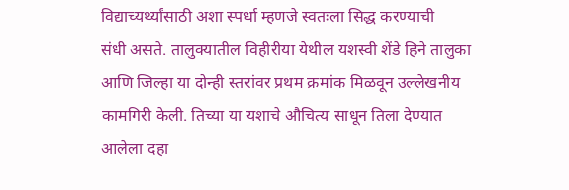विद्याच्यर्थ्यांसाठी अशा स्पर्धा म्हणजे स्वतःला सिद्ध करण्याची
संधी असते. तालुक्यातील विहीरीया येथील यशस्वी शेंडे हिने तालुका आणि जिल्हा या दोन्ही स्तरांवर प्रथम क्रमांक मिळवून उल्लेखनीय कामगिरी केली. तिच्या या यशाचे औचित्य साधून तिला देण्यात आलेला दहा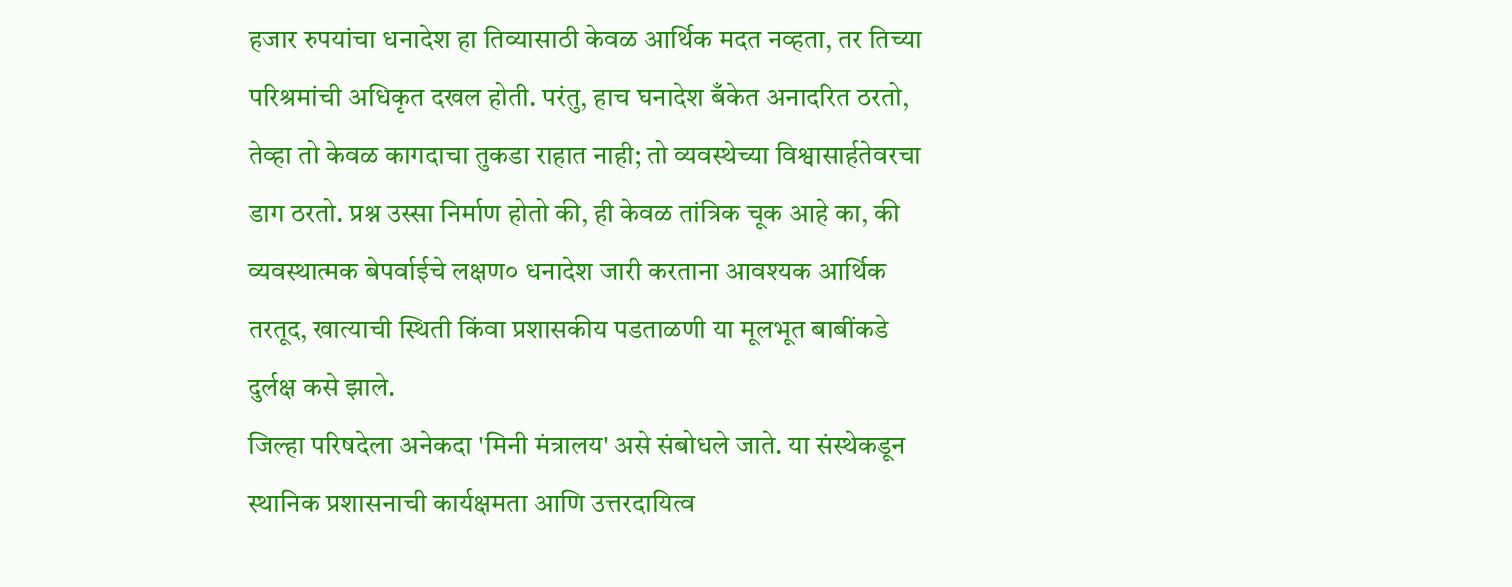हजार रुपयांचा धनादेश हा तिव्यासाठी केवळ आर्थिक मदत नव्हता, तर तिच्या परिश्रमांची अधिकृत दखल होती. परंतु, हाच घनादेश बँकेत अनादरित ठरतो, तेव्हा तो केवळ कागदाचा तुकडा राहात नाही; तो व्यवस्थेच्या विश्वासार्हतेवरचा डाग ठरतो. प्रश्न उस्सा निर्माण होतो की, ही केवळ तांत्रिक चूक आहे का, की व्यवस्थात्मक बेपर्वाईचे लक्षण० धनादेश जारी करताना आवश्यक आर्थिक तरतूद, खात्याची स्थिती किंवा प्रशासकीय पडताळणी या मूलभूत बाबींकडे दुर्लक्ष कसे झाले.
जिल्हा परिषदेला अनेकदा 'मिनी मंत्रालय' असे संबोधले जाते. या संस्थेकडून स्थानिक प्रशासनाची कार्यक्षमता आणि उत्तरदायित्व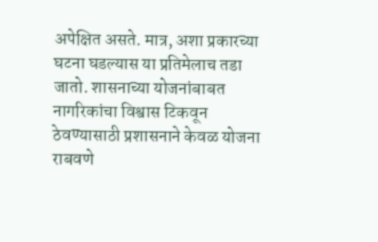अपेक्षित असते. मात्र, अशा प्रकारच्या घटना घडल्यास या प्रतिमेलाच तडा जातो. शासनाच्या योजनांबाबत नागरिकांचा विश्वास टिकवून ठेवण्यासाठी प्रशासनाने केवळ योजना राबवणे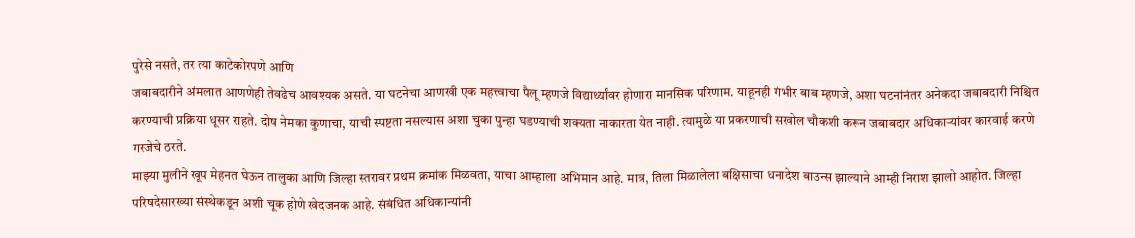पुरेसे नसते, तर त्या काटेकोरपणे आणि
जबाबदारीने अंमलात आणणेही तेवढेच आवश्यक असते. या घटनेचा आणखी एक महत्त्वाचा पैलू म्हणजे विद्यार्थ्यांवर होणारा मानसिक परिणाम. याहूनही गंभीर बाब म्हणजे, अशा घटनांनंतर अनेकदा जबाबदारी निश्चित करण्याची प्रक्रिया धूसर राहते. दोष नेमका कुणाचा, याची स्पष्टता नसल्यास अशा चुका पुन्हा घडण्याची शक्यता नाकारता येत नाही. त्यामुळे या प्रकरणाची सखोल चौकशी करून जबाबदार अधिकाऱ्यांवर कारवाई करणे गरजेचे ठरते.
माझ्या मुलीने खूप मेहनत घेऊन तालुका आणि जिल्हा स्तरावर प्रथम क्रमांक मिळवता, याचा आम्हाला अभिमान आहे. मात्र, तिला मिळालेला बक्षिसाचा धनादेश बाउन्स झाल्याने आम्ही निराश झालो आहोत. जिल्हा परिषदेसारख्या संस्थेकडून अशी चूक होणे खेदजनक आहे. संबंधित अधिकान्यांनी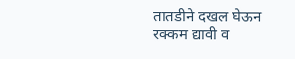तातडीने दखल घेऊन रक्कम द्यावी व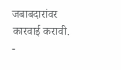जबाबदारांवर कारवाई करावी. -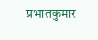प्रभातकुमार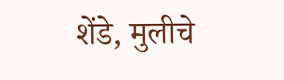शेंडे, मुलीचे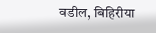वडील, बिहिरीया